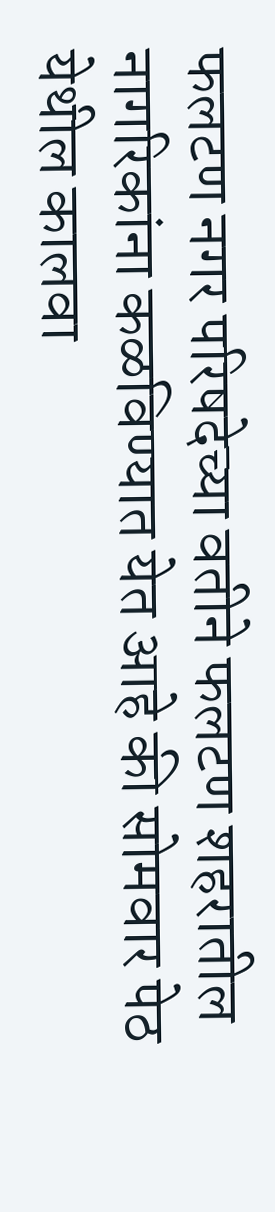फलटण नगर परिषदेच्या वतीने फलटण शहरातील नागरिकांना कळविण्यात येत आहे की सोमवार पेठ येथील कालवा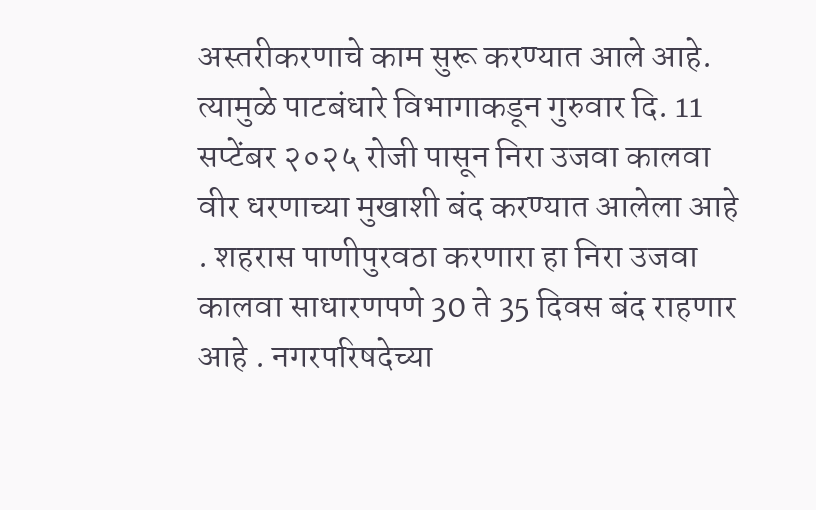अस्तरीकरणाचे काम सुरू करण्यात आले आहे. त्यामुळे पाटबंधारे विभागाकडून गुरुवार दि. 11 सप्टेंबर २०२५ रोजी पासून निरा उजवा कालवा वीर धरणाच्या मुखाशी बंद करण्यात आलेला आहे . शहरास पाणीपुरवठा करणारा हा निरा उजवा कालवा साधारणपणे 30 ते 35 दिवस बंद राहणार आहे . नगरपरिषदेच्या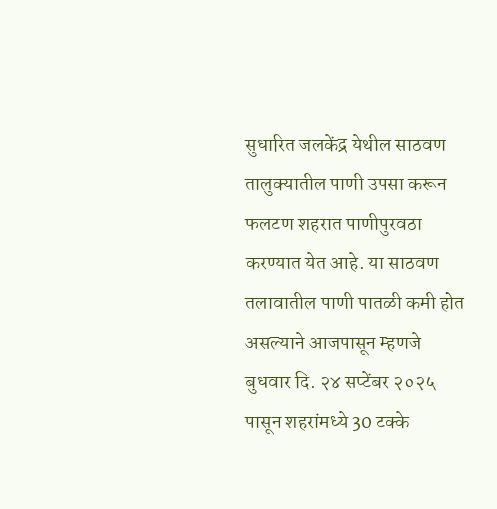सुधारित जलकेंद्र येथील साठवण तालुक्यातील पाणी उपसा करून फलटण शहरात पाणीपुरवठा करण्यात येत आहे. या साठवण तलावातील पाणी पातळी कमी होत असल्याने आजपासून म्हणजे बुधवार दि. २४ सप्टेंबर २०२५ पासून शहरांमध्ये 30 टक्के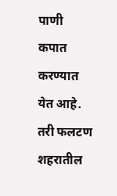पाणी कपात करण्यात येत आहे. तरी फलटण शहरातील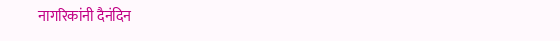नागरिकांनी दैनंदिन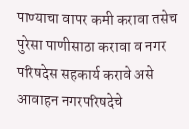पाण्याचा वापर कमी करावा तसेच पुरेसा पाणीसाठा करावा व नगर परिषदेस सहकार्य करावे असे आवाहन नगरपरिषदेचे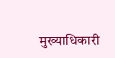मुख्याधिकारी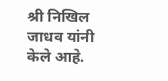श्री निखिल जाधव यांनी केले आहे.